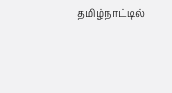தமிழ்நாட்டில்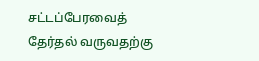சட்டப்பேரவைத் தேர்தல் வருவதற்கு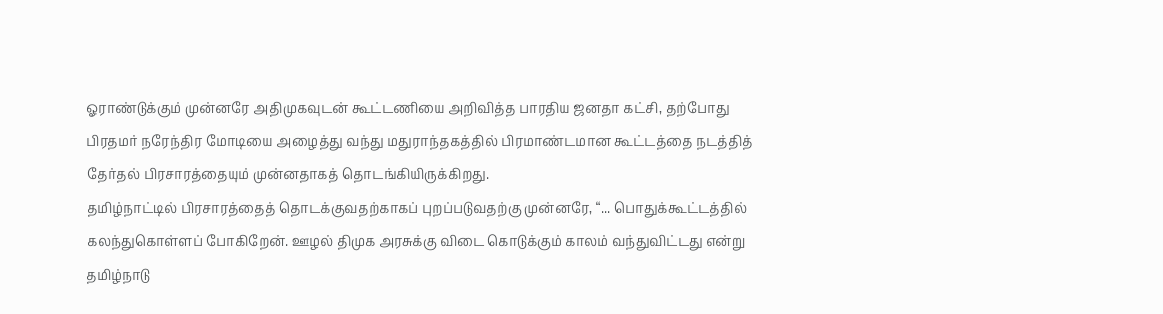ஓராண்டுக்கும் முன்னரே அதிமுகவுடன் கூட்டணியை அறிவித்த பாரதிய ஜனதா கட்சி, தற்போது பிரதமர் நரேந்திர மோடியை அழைத்து வந்து மதுராந்தகத்தில் பிரமாண்டமான கூட்டத்தை நடத்தித் தேர்தல் பிரசாரத்தையும் முன்னதாகத் தொடங்கியிருக்கிறது.
தமிழ்நாட்டில் பிரசாரத்தைத் தொடக்குவதற்காகப் புறப்படுவதற்கு முன்னரே, “... பொதுக்கூட்டத்தில் கலந்துகொள்ளப் போகிறேன். ஊழல் திமுக அரசுக்கு விடை கொடுக்கும் காலம் வந்துவிட்டது என்று தமிழ்நாடு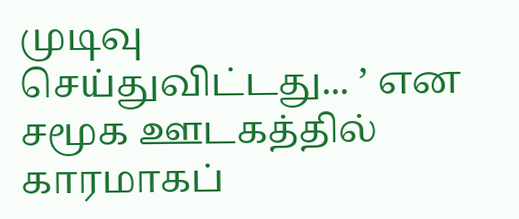முடிவு செய்துவிட்டது... ’ என சமூக ஊடகத்தில் காரமாகப்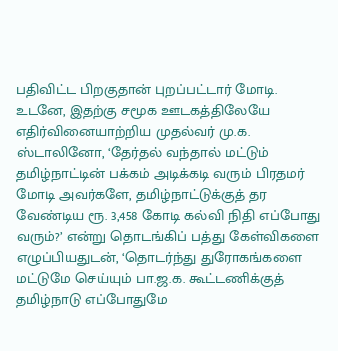பதிவிட்ட பிறகுதான் புறப்பட்டார் மோடி.
உடனே, இதற்கு சமூக ஊடகத்திலேயே எதிர்வினையாற்றிய முதல்வர் மு.க. ஸ்டாலினோ, ‘தேர்தல் வந்தால் மட்டும் தமிழ்நாட்டின் பக்கம் அடிக்கடி வரும் பிரதமர் மோடி அவர்களே, தமிழ்நாட்டுக்குத் தர வேண்டிய ரூ. 3,458 கோடி கல்வி நிதி எப்போது வரும்?’ என்று தொடங்கிப் பத்து கேள்விகளை எழுப்பியதுடன், ‘தொடர்ந்து துரோகங்களை மட்டுமே செய்யும் பா.ஜ.க. கூட்டணிக்குத் தமிழ்நாடு எப்போதுமே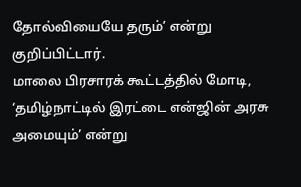தோல்வியையே தரும்’ என்று குறிப்பிட்டார்.
மாலை பிரசாரக் கூட்டத்தில் மோடி, ‘தமிழ்நாட்டில் இரட்டை என்ஜின் அரசு அமையும்’ என்று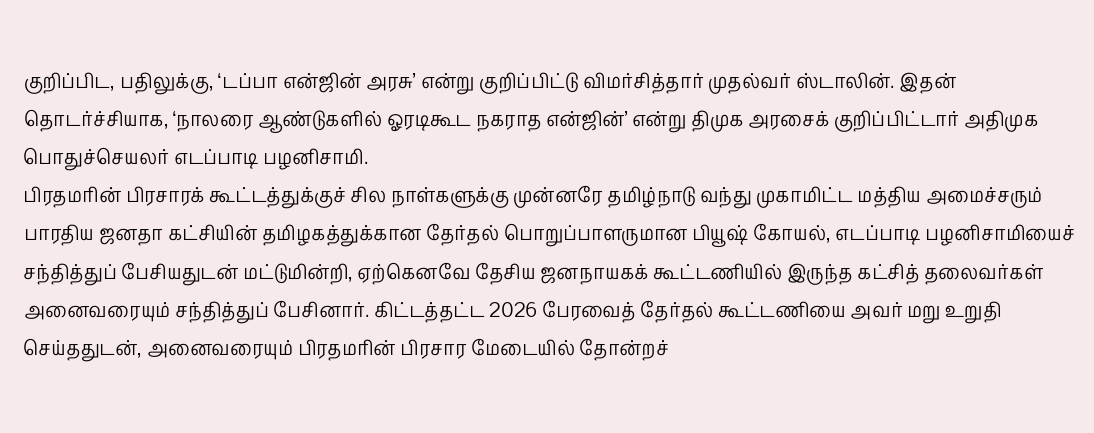குறிப்பிட, பதிலுக்கு, ‘டப்பா என்ஜின் அரசு’ என்று குறிப்பிட்டு விமர்சித்தார் முதல்வர் ஸ்டாலின். இதன் தொடர்ச்சியாக, ‘நாலரை ஆண்டுகளில் ஓரடிகூட நகராத என்ஜின்’ என்று திமுக அரசைக் குறிப்பிட்டார் அதிமுக பொதுச்செயலர் எடப்பாடி பழனிசாமி.
பிரதமரின் பிரசாரக் கூட்டத்துக்குச் சில நாள்களுக்கு முன்னரே தமிழ்நாடு வந்து முகாமிட்ட மத்திய அமைச்சரும் பாரதிய ஜனதா கட்சியின் தமிழகத்துக்கான தேர்தல் பொறுப்பாளருமான பியூஷ் கோயல், எடப்பாடி பழனிசாமியைச் சந்தித்துப் பேசியதுடன் மட்டுமின்றி, ஏற்கெனவே தேசிய ஜனநாயகக் கூட்டணியில் இருந்த கட்சித் தலைவர்கள் அனைவரையும் சந்தித்துப் பேசினார். கிட்டத்தட்ட 2026 பேரவைத் தேர்தல் கூட்டணியை அவர் மறு உறுதி செய்ததுடன், அனைவரையும் பிரதமரின் பிரசார மேடையில் தோன்றச்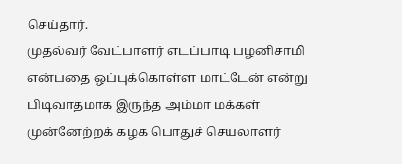செய்தார்.
முதல்வர் வேட்பாளர் எடப்பாடி பழனிசாமி என்பதை ஒப்புக்கொள்ள மாட்டேன் என்று பிடிவாதமாக இருந்த அம்மா மக்கள் முன்னேற்றக் கழக பொதுச் செயலாளர்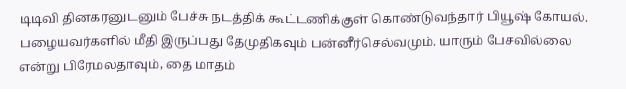டிடிவி தினகரனுடனும் பேச்சு நடத்திக் கூட்டணிக்குள் கொண்டுவந்தார் பியூஷ் கோயல்.
பழையவர்களில் மீதி இருப்பது தேமுதிகவும் பன்னீர்செல்வமும். யாரும் பேசவில்லை என்று பிரேமலதாவும், தை மாதம்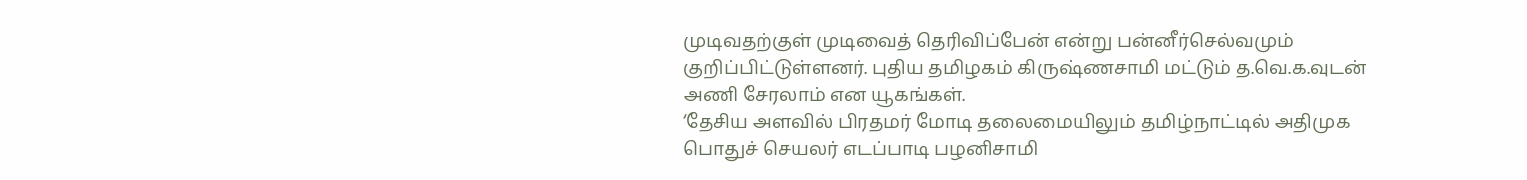முடிவதற்குள் முடிவைத் தெரிவிப்பேன் என்று பன்னீர்செல்வமும் குறிப்பிட்டுள்ளனர். புதிய தமிழகம் கிருஷ்ணசாமி மட்டும் த.வெ.க.வுடன் அணி சேரலாம் என யூகங்கள்.
‘தேசிய அளவில் பிரதமர் மோடி தலைமையிலும் தமிழ்நாட்டில் அதிமுக பொதுச் செயலர் எடப்பாடி பழனிசாமி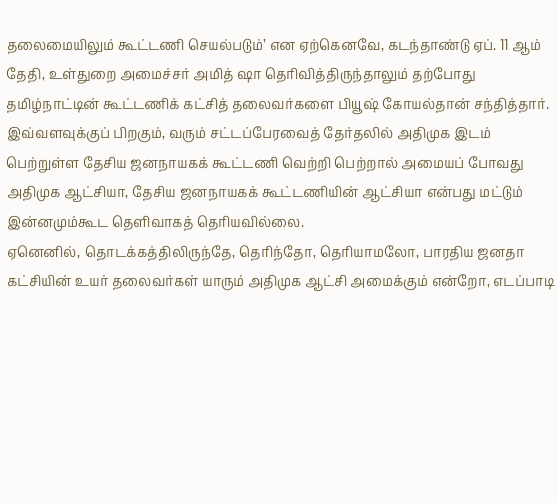தலைமையிலும் கூட்டணி செயல்படும்’ என ஏற்கெனவே, கடந்தாண்டு ஏப். 11 ஆம் தேதி, உள்துறை அமைச்சர் அமித் ஷா தெரிவித்திருந்தாலும் தற்போது தமிழ்நாட்டின் கூட்டணிக் கட்சித் தலைவர்களை பியூஷ் கோயல்தான் சந்தித்தார்.
இவ்வளவுக்குப் பிறகும், வரும் சட்டப்பேரவைத் தேர்தலில் அதிமுக இடம் பெற்றுள்ள தேசிய ஜனநாயகக் கூட்டணி வெற்றி பெற்றால் அமையப் போவது அதிமுக ஆட்சியா, தேசிய ஜனநாயகக் கூட்டணியின் ஆட்சியா என்பது மட்டும் இன்னமும்கூட தெளிவாகத் தெரியவில்லை.
ஏனெனில், தொடக்கத்திலிருந்தே, தெரிந்தோ, தெரியாமலோ, பாரதிய ஜனதா கட்சியின் உயர் தலைவர்கள் யாரும் அதிமுக ஆட்சி அமைக்கும் என்றோ, எடப்பாடி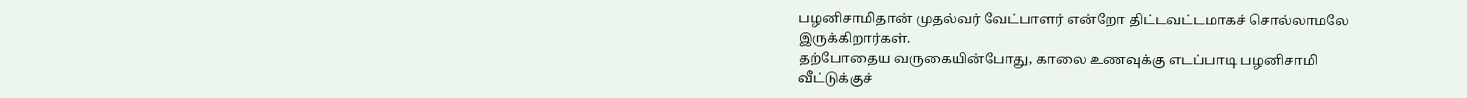பழனிசாமிதான் முதல்வர் வேட்பாளர் என்றோ திட்டவட்டமாகச் சொல்லாமலே இருக்கிறார்கள்.
தற்போதைய வருகையின்போது, காலை உணவுக்கு எடப்பாடி பழனிசாமி வீட்டுக்குச்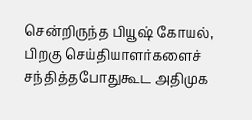சென்றிருந்த பியூஷ் கோயல், பிறகு செய்தியாளர்களைச் சந்தித்தபோதுகூட அதிமுக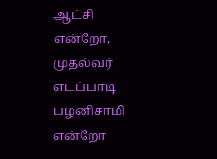ஆட்சி என்றோ, முதல்வர் எடப்பாடி பழனிசாமி என்றோ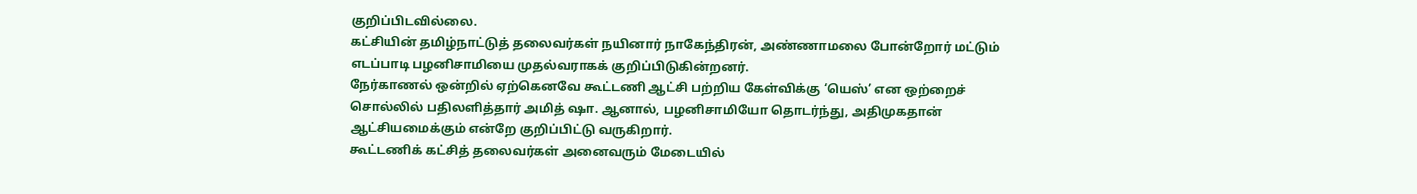குறிப்பிடவில்லை.
கட்சியின் தமிழ்நாட்டுத் தலைவர்கள் நயினார் நாகேந்திரன், அண்ணாமலை போன்றோர் மட்டும் எடப்பாடி பழனிசாமியை முதல்வராகக் குறிப்பிடுகின்றனர்.
நேர்காணல் ஒன்றில் ஏற்கெனவே கூட்டணி ஆட்சி பற்றிய கேள்விக்கு ‘யெஸ்’ என ஒற்றைச் சொல்லில் பதிலளித்தார் அமித் ஷா. ஆனால், பழனிசாமியோ தொடர்ந்து, அதிமுகதான் ஆட்சியமைக்கும் என்றே குறிப்பிட்டு வருகிறார்.
கூட்டணிக் கட்சித் தலைவர்கள் அனைவரும் மேடையில்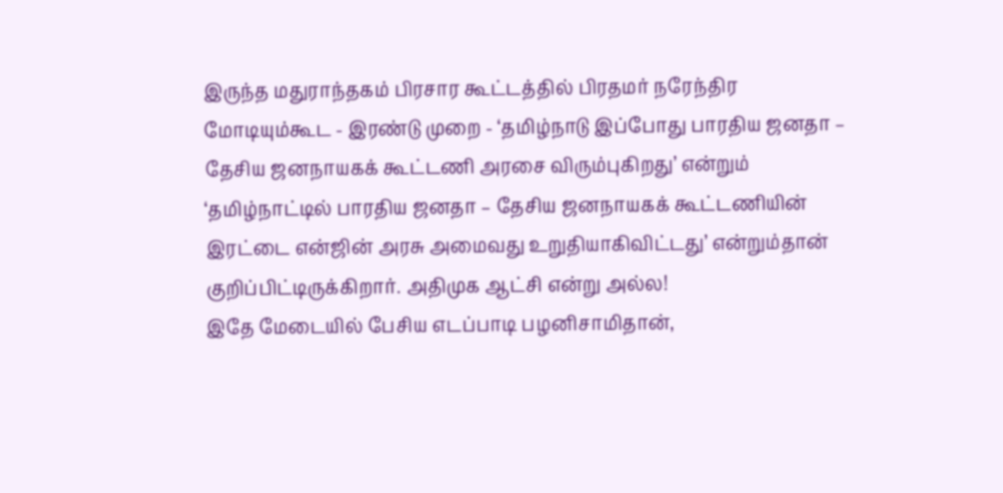இருந்த மதுராந்தகம் பிரசார கூட்டத்தில் பிரதமர் நரேந்திர மோடியும்கூட - இரண்டு முறை - ‘தமிழ்நாடு இப்போது பாரதிய ஜனதா – தேசிய ஜனநாயகக் கூட்டணி அரசை விரும்புகிறது’ என்றும் ‘தமிழ்நாட்டில் பாரதிய ஜனதா – தேசிய ஜனநாயகக் கூட்டணியின் இரட்டை என்ஜின் அரசு அமைவது உறுதியாகிவிட்டது’ என்றும்தான் குறிப்பிட்டிருக்கிறார். அதிமுக ஆட்சி என்று அல்ல!
இதே மேடையில் பேசிய எடப்பாடி பழனிசாமிதான்,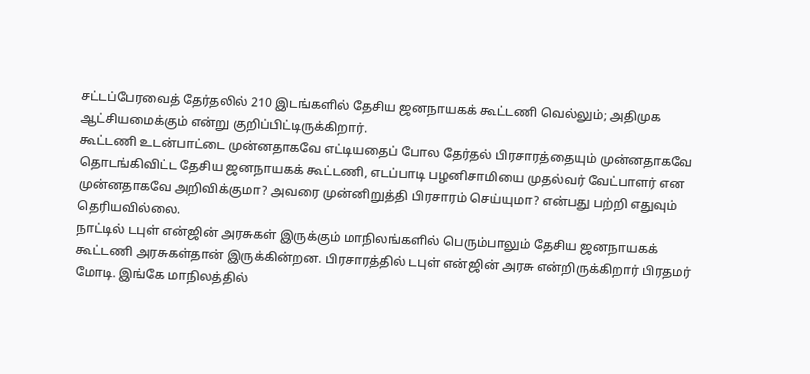சட்டப்பேரவைத் தேர்தலில் 210 இடங்களில் தேசிய ஜனநாயகக் கூட்டணி வெல்லும்; அதிமுக ஆட்சியமைக்கும் என்று குறிப்பிட்டிருக்கிறார்.
கூட்டணி உடன்பாட்டை முன்னதாகவே எட்டியதைப் போல தேர்தல் பிரசாரத்தையும் முன்னதாகவே தொடங்கிவிட்ட தேசிய ஜனநாயகக் கூட்டணி, எடப்பாடி பழனிசாமியை முதல்வர் வேட்பாளர் என முன்னதாகவே அறிவிக்குமா? அவரை முன்னிறுத்தி பிரசாரம் செய்யுமா? என்பது பற்றி எதுவும் தெரியவில்லை.
நாட்டில் டபுள் என்ஜின் அரசுகள் இருக்கும் மாநிலங்களில் பெரும்பாலும் தேசிய ஜனநாயகக் கூட்டணி அரசுகள்தான் இருக்கின்றன. பிரசாரத்தில் டபுள் என்ஜின் அரசு என்றிருக்கிறார் பிரதமர் மோடி. இங்கே மாநிலத்தில்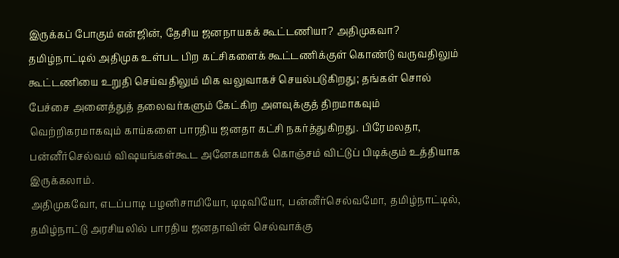இருக்கப் போகும் என்ஜின், தேசிய ஜனநாயகக் கூட்டணியா? அதிமுகவா?
தமிழ்நாட்டில் அதிமுக உள்பட பிற கட்சிகளைக் கூட்டணிக்குள் கொண்டு வருவதிலும் கூட்டணியை உறுதி செய்வதிலும் மிக வலுவாகச் செயல்படுகிறது; தங்கள் சொல் பேச்சை அனைத்துத் தலைவர்களும் கேட்கிற அளவுக்குத் திறமாகவும் வெற்றிகரமாகவும் காய்களை பாரதிய ஜனதா கட்சி நகர்த்துகிறது. பிரேமலதா, பன்னீர்செல்வம் விஷயங்கள்கூட அனேகமாகக் கொஞ்சம் விட்டுப் பிடிக்கும் உத்தியாக இருக்கலாம்.
அதிமுகவோ, எடப்பாடி பழனிசாமியோ, டிடிவியோ, பன்னீர்செல்வமோ, தமிழ்நாட்டில், தமிழ்நாட்டு அரசியலில் பாரதிய ஜனதாவின் செல்வாக்கு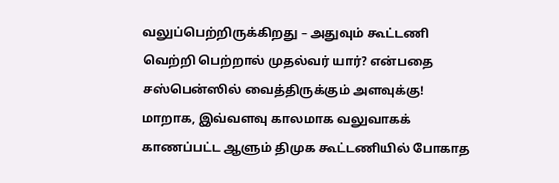வலுப்பெற்றிருக்கிறது – அதுவும் கூட்டணி வெற்றி பெற்றால் முதல்வர் யார்? என்பதை சஸ்பென்ஸில் வைத்திருக்கும் அளவுக்கு!
மாறாக, இவ்வளவு காலமாக வலுவாகக் காணப்பட்ட ஆளும் திமுக கூட்டணியில் போகாத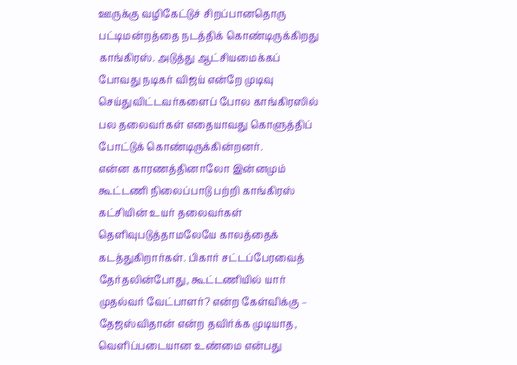ஊருக்கு வழிகேட்டுச் சிறப்பானதொரு பட்டிமன்றத்தை நடத்திக் கொண்டிருக்கிறது காங்கிரஸ். அடுத்து ஆட்சியமைக்கப் போவது நடிகர் விஜய் என்றே முடிவு செய்துவிட்டவர்களைப் போல காங்கிரஸில் பல தலைவர்கள் எதையாவது கொளுத்திப் போட்டுக் கொண்டிருக்கின்றனர்.
என்ன காரணத்தினாலோ இன்னமும் கூட்டணி நிலைப்பாடு பற்றி காங்கிரஸ் கட்சியின் உயர் தலைவர்கள் தெளிவுபடுத்தாமலேயே காலத்தைக் கடத்துகிறார்கள். பிகார் சட்டப்பேரவைத் தேர்தலின்போது, கூட்டணியில் யார் முதல்வர் வேட்பாளர்? என்ற கேள்விக்கு – தேஜஸ்விதான் என்ற தவிர்க்க முடியாத, வெளிப்படையான உண்மை என்பது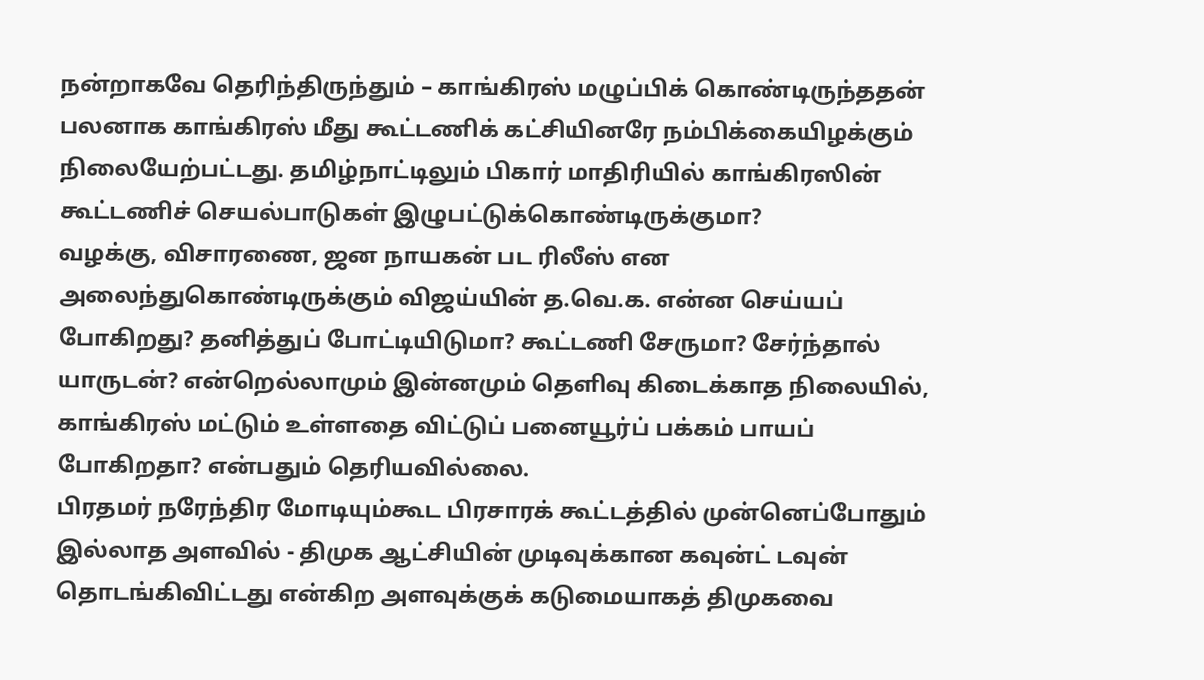நன்றாகவே தெரிந்திருந்தும் – காங்கிரஸ் மழுப்பிக் கொண்டிருந்ததன் பலனாக காங்கிரஸ் மீது கூட்டணிக் கட்சியினரே நம்பிக்கையிழக்கும் நிலையேற்பட்டது. தமிழ்நாட்டிலும் பிகார் மாதிரியில் காங்கிரஸின் கூட்டணிச் செயல்பாடுகள் இழுபட்டுக்கொண்டிருக்குமா?
வழக்கு, விசாரணை, ஜன நாயகன் பட ரிலீஸ் என அலைந்துகொண்டிருக்கும் விஜய்யின் த.வெ.க. என்ன செய்யப் போகிறது? தனித்துப் போட்டியிடுமா? கூட்டணி சேருமா? சேர்ந்தால் யாருடன்? என்றெல்லாமும் இன்னமும் தெளிவு கிடைக்காத நிலையில், காங்கிரஸ் மட்டும் உள்ளதை விட்டுப் பனையூர்ப் பக்கம் பாயப் போகிறதா? என்பதும் தெரியவில்லை.
பிரதமர் நரேந்திர மோடியும்கூட பிரசாரக் கூட்டத்தில் முன்னெப்போதும் இல்லாத அளவில் - திமுக ஆட்சியின் முடிவுக்கான கவுன்ட் டவுன் தொடங்கிவிட்டது என்கிற அளவுக்குக் கடுமையாகத் திமுகவை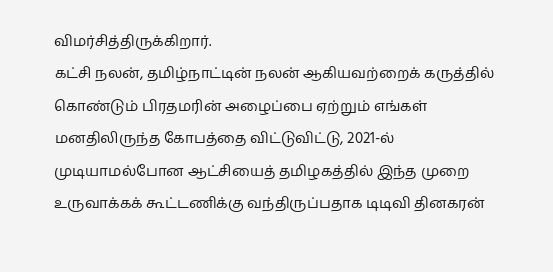விமர்சித்திருக்கிறார்.
கட்சி நலன், தமிழ்நாட்டின் நலன் ஆகியவற்றைக் கருத்தில் கொண்டும் பிரதமரின் அழைப்பை ஏற்றும் எங்கள் மனதிலிருந்த கோபத்தை விட்டுவிட்டு, 2021-ல் முடியாமல்போன ஆட்சியைத் தமிழகத்தில் இந்த முறை உருவாக்கக் கூட்டணிக்கு வந்திருப்பதாக டிடிவி தினகரன்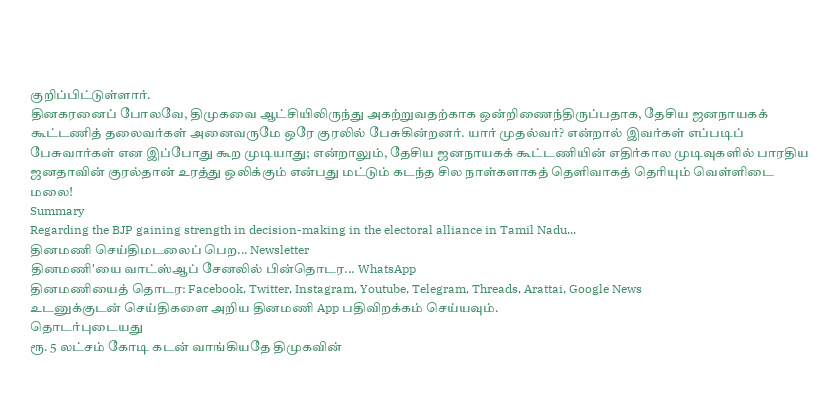குறிப்பிட்டுள்ளார்.
தினகரனைப் போலவே, திமுகவை ஆட்சியிலிருந்து அகற்றுவதற்காக ஒன்றிணைந்திருப்பதாக, தேசிய ஜனநாயகக் கூட்டணித் தலைவர்கள் அனைவருமே ஒரே குரலில் பேசுகின்றனர். யார் முதல்வர்? என்றால் இவர்கள் எப்படிப் பேசுவார்கள் என இப்போது கூற முடியாது; என்றாலும், தேசிய ஜனநாயகக் கூட்டணியின் எதிர்கால முடிவுகளில் பாரதிய ஜனதாவின் குரல்தான் உரத்து ஒலிக்கும் என்பது மட்டும் கடந்த சில நாள்களாகத் தெளிவாகத் தெரியும் வெள்ளிடை மலை!
Summary
Regarding the BJP gaining strength in decision-making in the electoral alliance in Tamil Nadu...
தினமணி செய்திமடலைப் பெற... Newsletter
தினமணி'யை வாட்ஸ்ஆப் சேனலில் பின்தொடர... WhatsApp
தினமணியைத் தொடர: Facebook, Twitter, Instagram, Youtube, Telegram, Threads, Arattai, Google News
உடனுக்குடன் செய்திகளை அறிய தினமணி App பதிவிறக்கம் செய்யவும்.
தொடர்புடையது
ரூ. 5 லட்சம் கோடி கடன் வாங்கியதே திமுகவின்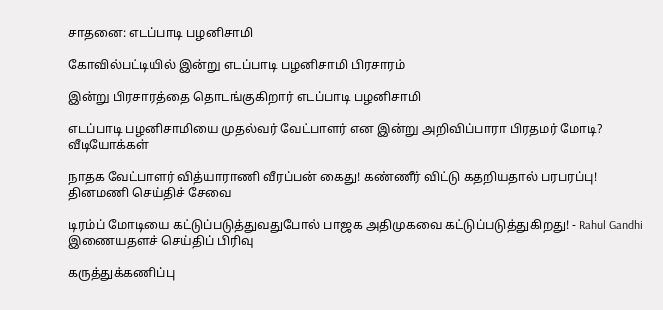சாதனை: எடப்பாடி பழனிசாமி

கோவில்பட்டியில் இன்று எடப்பாடி பழனிசாமி பிரசாரம்

இன்று பிரசாரத்தை தொடங்குகிறார் எடப்பாடி பழனிசாமி

எடப்பாடி பழனிசாமியை முதல்வர் வேட்பாளர் என இன்று அறிவிப்பாரா பிரதமர் மோடி?
வீடியோக்கள்

நாதக வேட்பாளர் வித்யாராணி வீரப்பன் கைது! கண்ணீர் விட்டு கதறியதால் பரபரப்பு!
தினமணி செய்திச் சேவை

டிரம்ப் மோடியை கட்டுப்படுத்துவதுபோல் பாஜக அதிமுகவை கட்டுப்படுத்துகிறது! - Rahul Gandhi
இணையதளச் செய்திப் பிரிவு

கருத்துக்கணிப்பு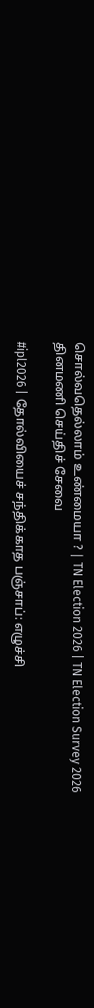சொல்வதெல்லாம் உண்மையா ? | TN Election 2026 | TN Election Survey 2026
தினமணி செய்திச் சேவை

#ipl2026 | தோல்வியைச் சந்திக்காத பஞ்சாப்: எழுச்சி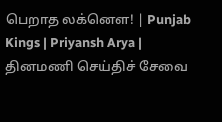பெறாத லக்னௌ! | Punjab Kings | Priyansh Arya |
தினமணி செய்திச் சேவை